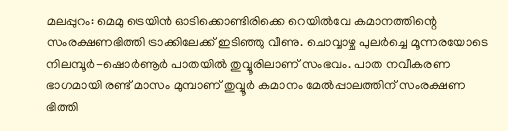മലപ്പുറം: മെമു ട്രെയിൻ ഓടിക്കൊണ്ടിരിക്കെ റെയിൽവേ കമാനത്തിന്റെ സംരക്ഷണഭിത്തി ട്രാക്കിലേക്ക് ഇടിഞ്ഞു വീണു. ചൊവ്വാഴ്ച പുലർച്ചെ മൂന്നരയോടെ നിലമ്പൂർ-ഷൊർണൂർ പാതയിൽ തുവ്വൂരിലാണ് സംഭവം. പാത നവീകരണ ഭാഗമായി രണ്ട് മാസം മുമ്പാണ് തുവ്വൂർ കമാനം മേൽപ്പാലത്തിന് സംരക്ഷണ ഭിത്തി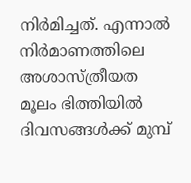നിർമിച്ചത്. എന്നാൽ നിർമാണത്തിലെ അശാസ്ത്രീയത മൂലം ഭിത്തിയിൽ ദിവസങ്ങൾക്ക് മുമ്പ്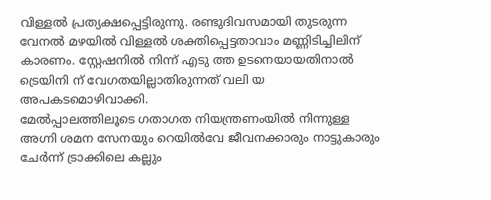വിള്ളൽ പ്രത്യക്ഷപ്പെട്ടിരുന്നു. രണ്ടുദിവസമായി തുടരുന്ന വേനൽ മഴയിൽ വിള്ളൽ ശക്തിപ്പെട്ടതാവാം മണ്ണിടിച്ചിലിന് കാരണം. സ്റ്റേഷനിൽ നിന്ന് എടു ത്ത ഉടനെയായതിനാൽ ട്രെയിനി ന് വേഗതയില്ലാതിരുന്നത് വലി യ അപകടമൊഴിവാക്കി.
മേൽപ്പാലത്തിലൂടെ ഗതാഗത നിയന്ത്രണംയിൽ നിന്നുള്ള അഗ്നി ശമന സേനയും റെയിൽവേ ജീവനക്കാരും നാട്ടുകാരും ചേർന്ന് ട്രാക്കിലെ കല്ലും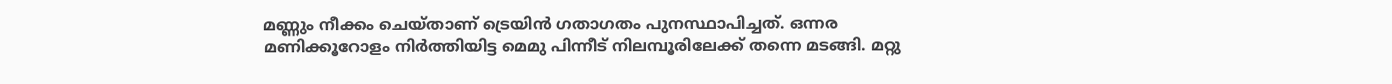മണ്ണും നീക്കം ചെയ്താണ് ട്രെയിൻ ഗതാഗതം പുനസ്ഥാപിച്ചത്. ഒന്നര മണിക്കൂറോളം നിർത്തിയിട്ട മെമു പിന്നീട് നിലമ്പൂരിലേക്ക് തന്നെ മടങ്ങി. മറ്റു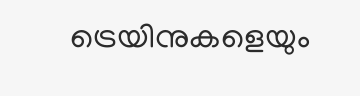ട്രെയിനുകളെയും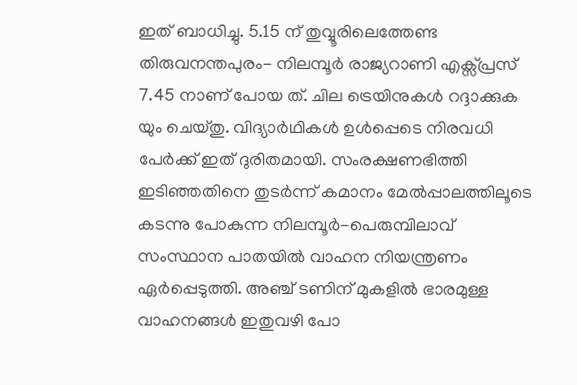ഇത് ബാധിച്ചു. 5.15 ന് തുവ്വൂരിലെത്തേണ്ട തിരുവനന്തപുരം- നിലമ്പൂർ രാജ്യറാണി എക്സ്പ്രസ് 7.45 നാണ് പോയ ത്. ചില ട്രെയിനുകൾ റദ്ദാക്കുക യും ചെയ്തു. വിദ്യാർഥികൾ ഉൾപ്പെടെ നിരവധി പേർക്ക് ഇത് ദുരിതമായി. സംരക്ഷണഭിത്തി ഇടിഞ്ഞതിനെ തുടർന്ന് കമാനം മേൽപ്പാലത്തിലൂടെ കടന്നു പോകുന്ന നിലമ്പൂർ-പെരുമ്പിലാവ് സംസ്ഥാന പാതയിൽ വാഹന നിയന്ത്രണം ഏർപ്പെടുത്തി. അഞ്ച് ടണിന് മുകളിൽ ഭാരമുള്ള വാഹനങ്ങൾ ഇതുവഴി പോ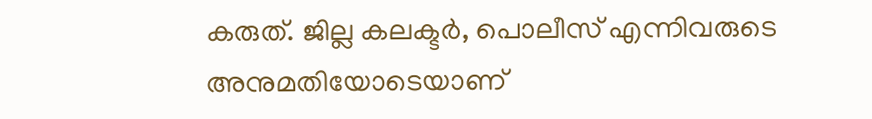കരുത്. ജില്ല കലക്ടർ, പൊലീസ് എന്നിവരുടെ അനുമതിയോടെയാണ്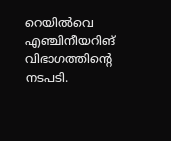റെയിൽവെ എഞ്ചിനീയറിങ് വിഭാഗത്തിന്റെ നടപടി.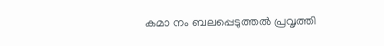കമാ നം ബലപ്പെടുത്തൽ പ്രവൃത്തി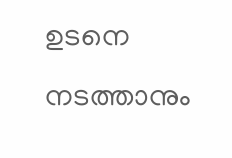ഉടനെ നടത്താനും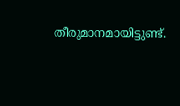തീരുമാനമായിട്ടുണ്ട്.